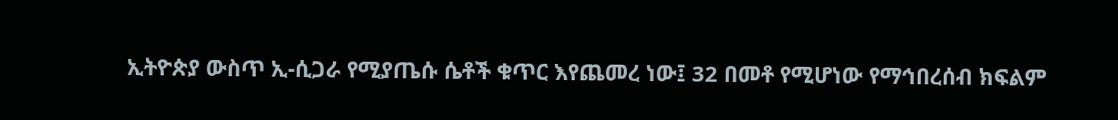ኢትዮጵያ ውስጥ ኢ-ሲጋራ የሚያጤሱ ሴቶች ቁጥር እየጨመረ ነው፤ 32 በመቶ የሚሆነው የማኅበረሰብ ክፍልም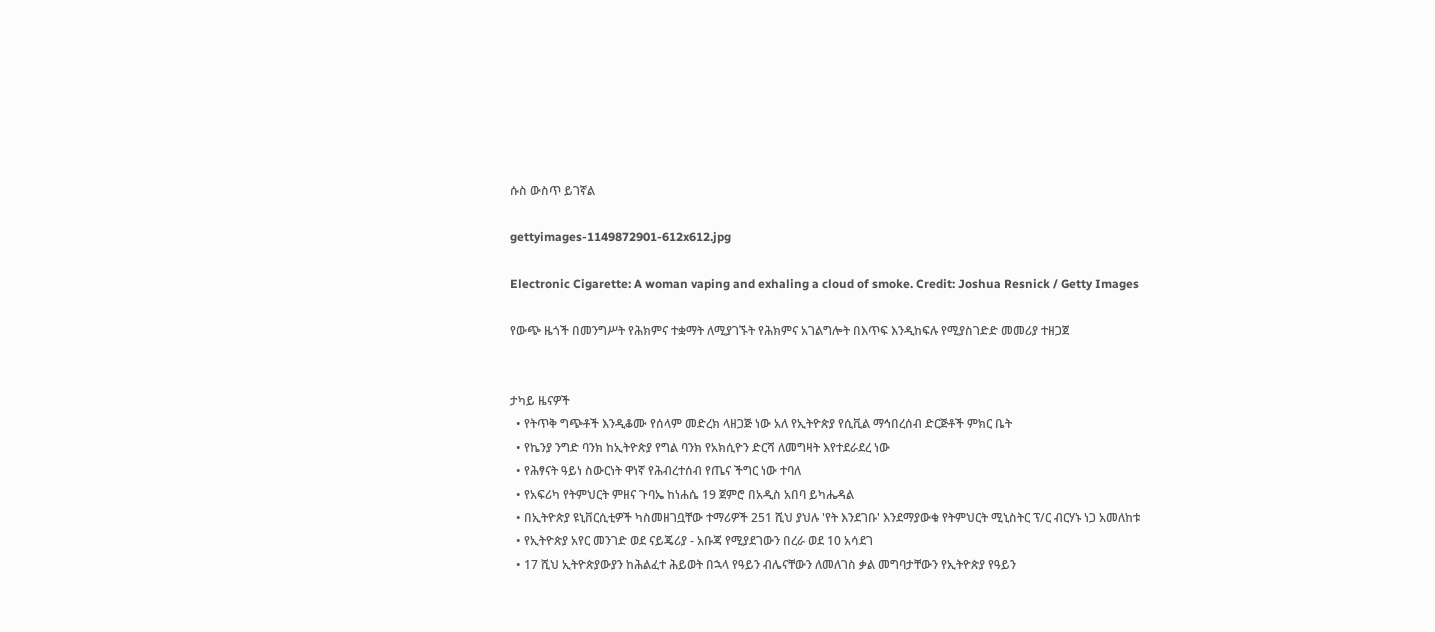ሱስ ውስጥ ይገኛል

gettyimages-1149872901-612x612.jpg

Electronic Cigarette: A woman vaping and exhaling a cloud of smoke. Credit: Joshua Resnick / Getty Images

የውጭ ዜጎች በመንግሥት የሕክምና ተቋማት ለሚያገኙት የሕክምና አገልግሎት በእጥፍ እንዲከፍሉ የሚያስገድድ መመሪያ ተዘጋጀ


ታካይ ዜናዎች
  • የትጥቅ ግጭቶች እንዲቆሙ የሰላም መድረክ ላዘጋጅ ነው አለ የኢትዮጵያ የሲቪል ማኅበረሰብ ድርጅቶች ምክር ቤት
  • የኬንያ ንግድ ባንክ ከኢትዮጵያ የግል ባንክ የአክሲዮን ድርሻ ለመግዛት እየተደራደረ ነው
  • የሕፃናት ዓይነ ስውርነት ዋነኛ የሕብረተሰብ የጤና ችግር ነው ተባለ
  • የአፍሪካ የትምህርት ምዘና ጉባኤ ከነሐሴ 19 ጀምሮ በአዲስ አበባ ይካሔዳል
  • በኢትዮጵያ ዩኒቨርሲቲዎች ካስመዘገቧቸው ተማሪዎች 251 ሺህ ያህሉ 'የት እንደገቡ' እንደማያውቁ የትምህርት ሚኒስትር ፕ/ር ብርሃኑ ነጋ አመለከቱ
  • የኢትዮጵያ አየር መንገድ ወደ ናይጄሪያ - አቡጃ የሚያደገውን በረራ ወደ 10 አሳደገ
  • 17 ሺህ ኢትዮጵያውያን ከሕልፈተ ሕይወት በኋላ የዓይን ብሌናቸውን ለመለገስ ቃል መግባታቸውን የኢትዮጵያ የዓይን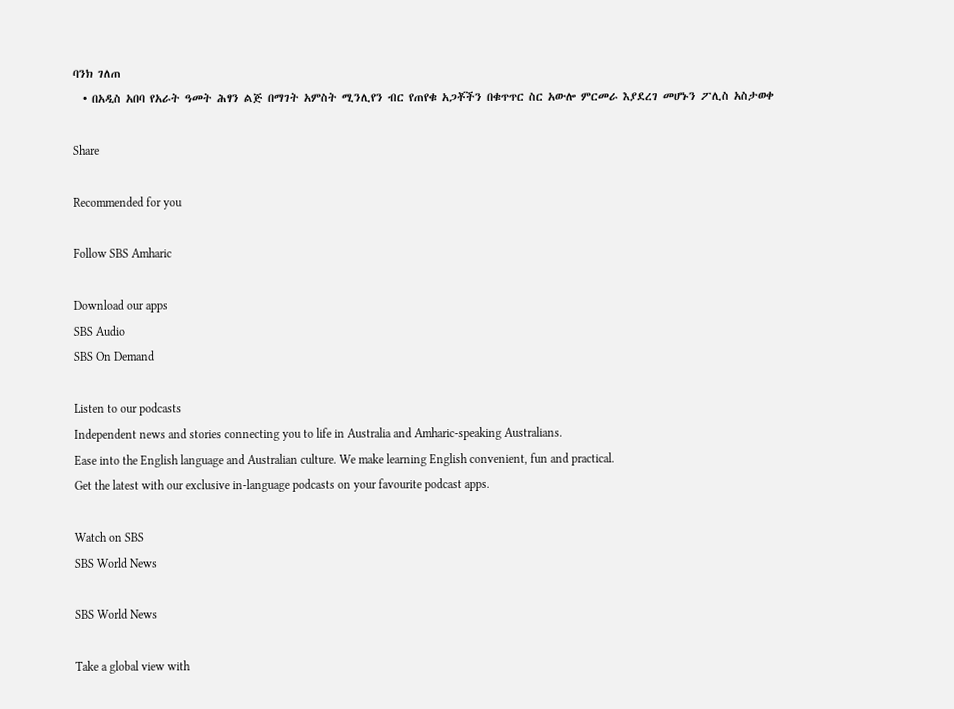ባንክ ገለጠ
  • በአዲስ አበባ የአራት ዓመት ሕፃን ልጅ በማገት አምስት ሚንሊየን ብር የጠየቁ አጋቾችን በቁጥጥር ስር አውሎ ምርመራ እያደረገ መሆኑን ፖሊስ አስታወቀ

Share

Recommended for you

Follow SBS Amharic

Download our apps
SBS Audio
SBS On Demand

Listen to our podcasts
Independent news and stories connecting you to life in Australia and Amharic-speaking Australians.
Ease into the English language and Australian culture. We make learning English convenient, fun and practical.
Get the latest with our exclusive in-language podcasts on your favourite podcast apps.

Watch on SBS
SBS World News

SBS World News

Take a global view with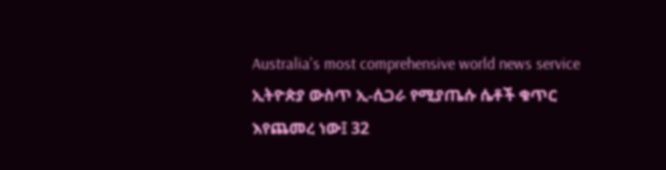Australia's most comprehensive world news service
ኢትዮጵያ ውስጥ ኢ-ሲጋራ የሚያጤሱ ሴቶች ቁጥር እየጨመረ ነው፤ 32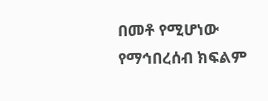በመቶ የሚሆነው የማኅበረሰብ ክፍልም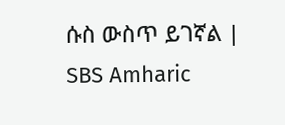ሱስ ውስጥ ይገኛል | SBS Amharic